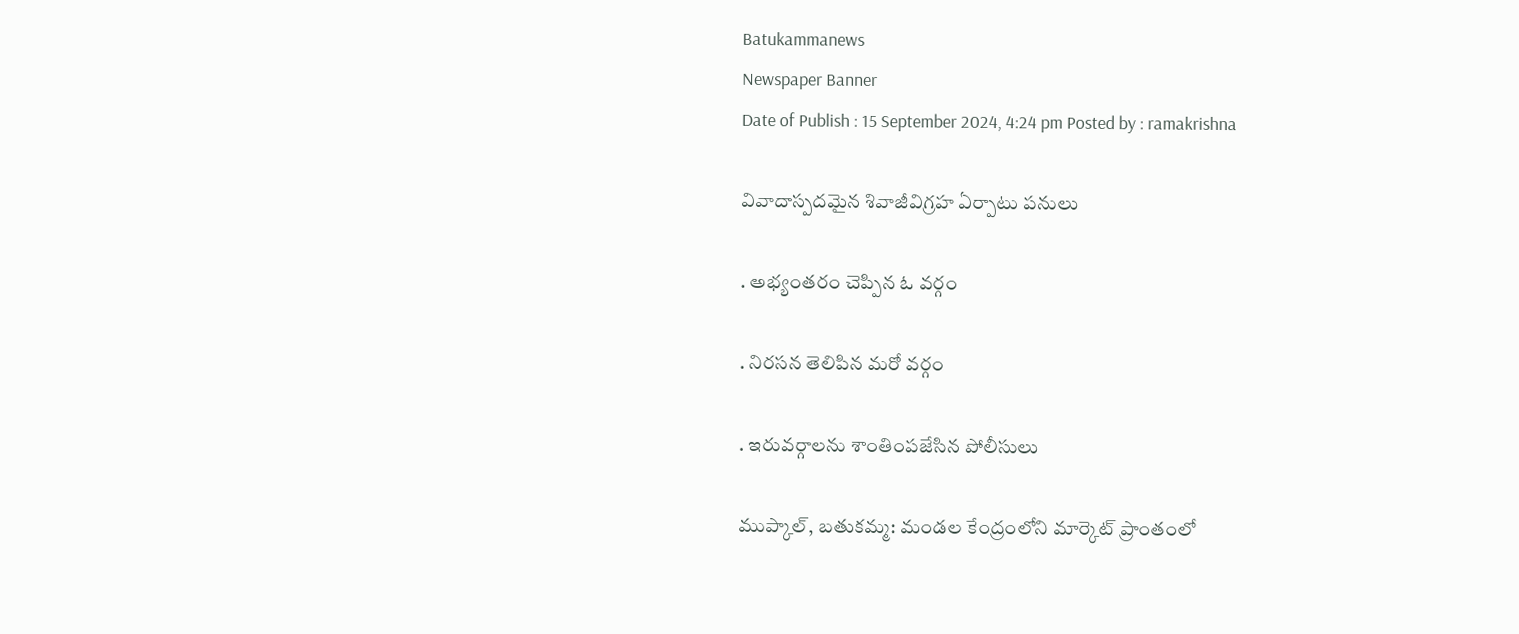Batukammanews
Newspaper Banner
Date of Publish : 15 September 2024, 4:24 pm Posted by : ramakrishna

వివాదాస్పదమైన శివాజీవిగ్రహ ఏర్పాటు పనులు

. అభ్యంతరం చెప్పిన ఓ వర్గం

. నిరసన తెలిపిన మరో వర్గం

. ఇరువర్గాలను శాంతింపజేసిన పోలీసులు

ముప్కాల్, బతుకమ్మ: మండల కేంద్రంలోని మార్కెట్ ప్రాంతంలో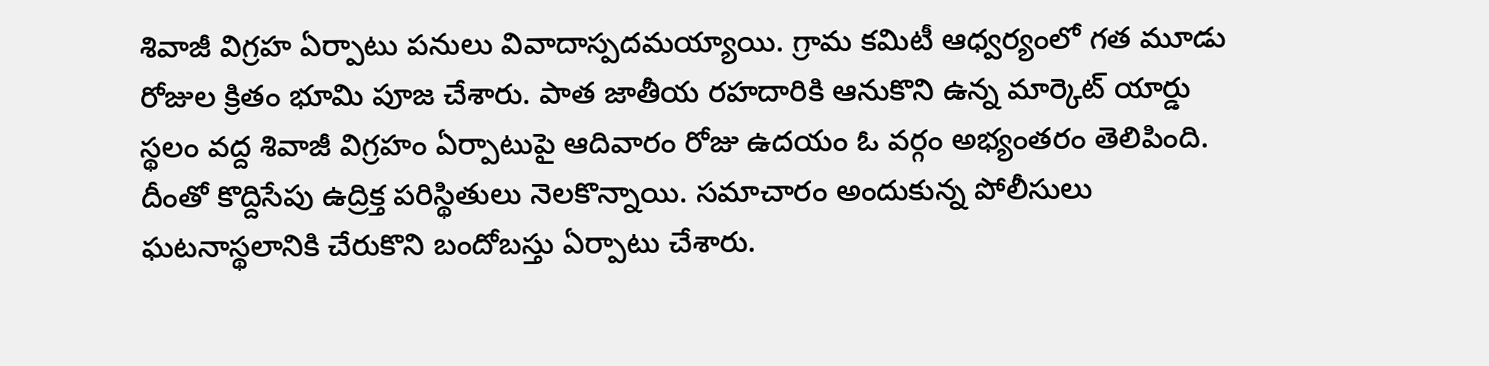శివాజీ విగ్రహ ఏర్పాటు పనులు వివాదాస్పదమయ్యాయి. గ్రామ కమిటీ ఆధ్వర్యంలో గత మూడు రోజుల క్రితం భూమి పూజ చేశారు. పాత జాతీయ రహదారికి ఆనుకొని ఉన్న మార్కెట్ యార్డు స్థలం వద్ద శివాజీ విగ్రహం ఏర్పాటుపై ఆదివారం రోజు ఉదయం ఓ వర్గం అభ్యంతరం తెలిపింది. దీంతో కొద్దిసేపు ఉద్రిక్త పరిస్థితులు నెలకొన్నాయి. సమాచారం అందుకున్న పోలీసులు ఘటనాస్థలానికి చేరుకొని బందోబస్తు ఏర్పాటు చేశారు.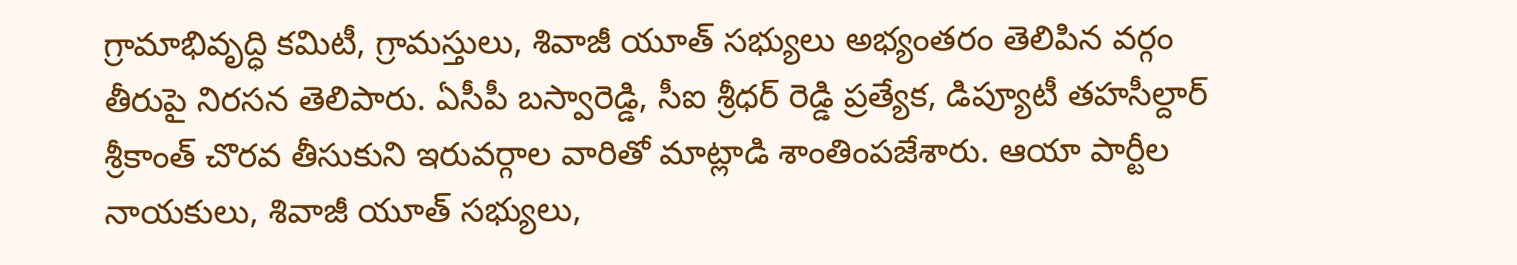గ్రామాభివృద్ధి కమిటీ, గ్రామస్తులు, శివాజీ యూత్ సభ్యులు అభ్యంతరం తెలిపిన వర్గం తీరుపై నిరసన తెలిపారు. ఏసీపీ బస్వారెడ్డి, సీఐ శ్రీధర్ రెడ్డి ప్రత్యేక, డిప్యూటీ తహసీల్దార్ శ్రీకాంత్ చొరవ తీసుకుని ఇరువర్గాల వారితో మాట్లాడి శాంతింపజేశారు. ఆయా పార్టీల నాయకులు, శివాజీ యూత్ సభ్యులు,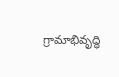గ్రామాభివృద్ధి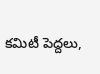కమిటీ పెద్దలు,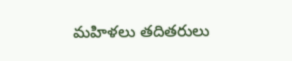మహిళలు తదితరులు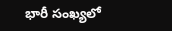భారీ సంఖ్యలో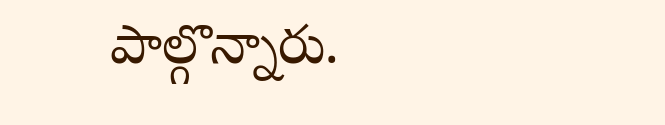పాల్గొన్నారు.